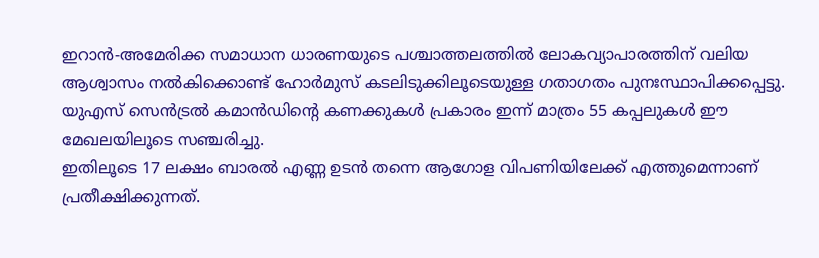ഇറാൻ-അമേരിക്ക സമാധാന ധാരണയുടെ പശ്ചാത്തലത്തിൽ ലോകവ്യാപാരത്തിന് വലിയ ആശ്വാസം നൽകിക്കൊണ്ട് ഹോർമുസ് കടലിടുക്കിലൂടെയുള്ള ഗതാഗതം പുനഃസ്ഥാപിക്കപ്പെട്ടു. യുഎസ് സെൻട്രൽ കമാൻഡിന്റെ കണക്കുകൾ പ്രകാരം ഇന്ന് മാത്രം 55 കപ്പലുകൾ ഈ മേഖലയിലൂടെ സഞ്ചരിച്ചു.
ഇതിലൂടെ 17 ലക്ഷം ബാരൽ എണ്ണ ഉടൻ തന്നെ ആഗോള വിപണിയിലേക്ക് എത്തുമെന്നാണ് പ്രതീക്ഷിക്കുന്നത്.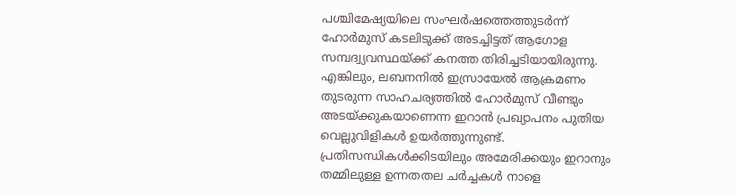പശ്ചിമേഷ്യയിലെ സംഘർഷത്തെത്തുടർന്ന് ഹോർമുസ് കടലിടുക്ക് അടച്ചിട്ടത് ആഗോള സമ്പദ്വ്യവസ്ഥയ്ക്ക് കനത്ത തിരിച്ചടിയായിരുന്നു.
എങ്കിലും, ലബനനിൽ ഇസ്രായേൽ ആക്രമണം തുടരുന്ന സാഹചര്യത്തിൽ ഹോർമുസ് വീണ്ടും അടയ്ക്കുകയാണെന്ന ഇറാൻ പ്രഖ്യാപനം പുതിയ വെല്ലുവിളികൾ ഉയർത്തുന്നുണ്ട്. പ്രതിസന്ധികൾക്കിടയിലും അമേരിക്കയും ഇറാനും തമ്മിലുള്ള ഉന്നതതല ചർച്ചകൾ നാളെ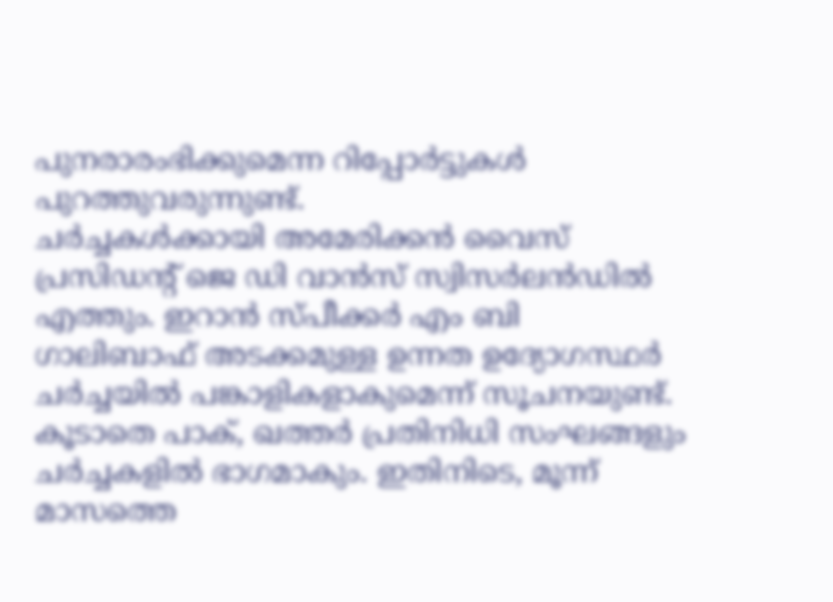പുനരാരംഭിക്കുമെന്ന റിപ്പോർട്ടുകൾ പുറത്തുവരുന്നുണ്ട്.
ചർച്ചകൾക്കായി അമേരിക്കൻ വൈസ് പ്രസിഡന്റ് ജെ ഡി വാൻസ് സ്വിസർലൻഡിൽ എത്തും. ഇറാൻ സ്പീക്കർ എം ബി ഗാലിബാഫ് അടക്കമുള്ള ഉന്നത ഉദ്യോഗസ്ഥർ ചർച്ചയിൽ പങ്കാളികളാകുമെന്ന് സൂചനയുണ്ട്.
കൂടാതെ പാക്, ഖത്തർ പ്രതിനിധി സംഘങ്ങളും ചർച്ചകളിൽ ഭാഗമാകും. ഇതിനിടെ, മൂന്ന് മാസത്തെ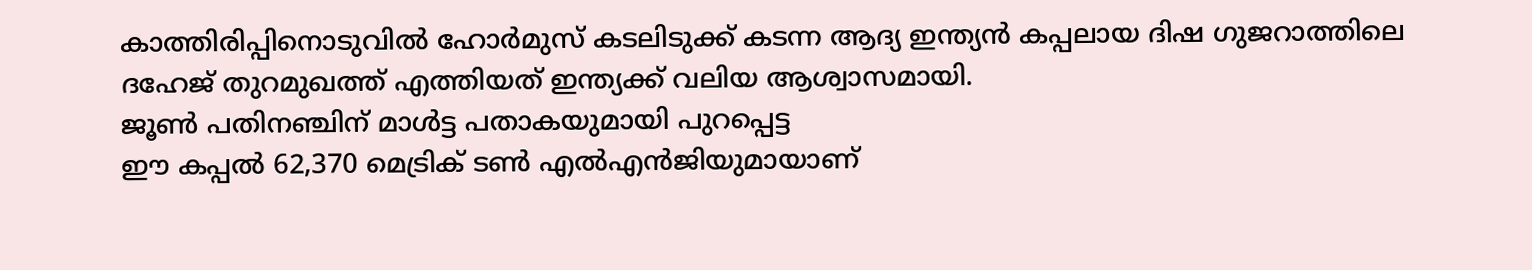കാത്തിരിപ്പിനൊടുവിൽ ഹോർമുസ് കടലിടുക്ക് കടന്ന ആദ്യ ഇന്ത്യൻ കപ്പലായ ദിഷ ഗുജറാത്തിലെ ദഹേജ് തുറമുഖത്ത് എത്തിയത് ഇന്ത്യക്ക് വലിയ ആശ്വാസമായി.
ജൂൺ പതിനഞ്ചിന് മാൾട്ട പതാകയുമായി പുറപ്പെട്ട
ഈ കപ്പൽ 62,370 മെട്രിക് ടൺ എൽഎൻജിയുമായാണ്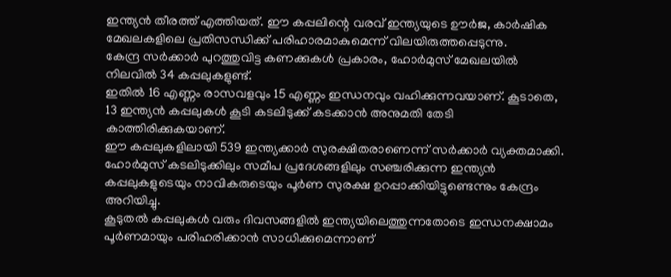ഇന്ത്യൻ തീരത്ത് എത്തിയത്. ഈ കപ്പലിന്റെ വരവ് ഇന്ത്യയുടെ ഊർജ, കാർഷിക മേഖലകളിലെ പ്രതിസന്ധിക്ക് പരിഹാരമാകുമെന്ന് വിലയിരുത്തപ്പെടുന്നു.
കേന്ദ്ര സർക്കാർ പുറത്തുവിട്ട കണക്കുകൾ പ്രകാരം, ഹോർമുസ് മേഖലയിൽ നിലവിൽ 34 കപ്പലുകളുണ്ട്.
ഇതിൽ 16 എണ്ണം രാസവളവും 15 എണ്ണം ഇന്ധനവും വഹിക്കുന്നവയാണ്. കൂടാതെ, 13 ഇന്ത്യൻ കപ്പലുകൾ കൂടി കടലിടുക്ക് കടക്കാൻ അനുമതി തേടി കാത്തിരിക്കുകയാണ്.
ഈ കപ്പലുകളിലായി 539 ഇന്ത്യക്കാർ സുരക്ഷിതരാണെന്ന് സർക്കാർ വ്യക്തമാക്കി. ഹോർമുസ് കടലിടുക്കിലും സമീപ പ്രദേശങ്ങളിലും സഞ്ചരിക്കുന്ന ഇന്ത്യൻ കപ്പലുകളുടെയും നാവികരുടെയും പൂർണ സുരക്ഷ ഉറപ്പാക്കിയിട്ടുണ്ടെന്നും കേന്ദ്രം അറിയിച്ചു.
കൂടുതൽ കപ്പലുകൾ വരും ദിവസങ്ങളിൽ ഇന്ത്യയിലെത്തുന്നതോടെ ഇന്ധനക്ഷാമം പൂർണമായും പരിഹരിക്കാൻ സാധിക്കുമെന്നാണ്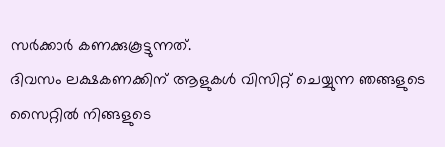സർക്കാർ കണക്കുകൂട്ടുന്നത്.
ദിവസം ലക്ഷകണക്കിന് ആളുകൾ വിസിറ്റ് ചെയ്യുന്ന ഞങ്ങളുടെ സൈറ്റിൽ നിങ്ങളുടെ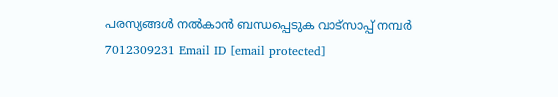പരസ്യങ്ങൾ നൽകാൻ ബന്ധപ്പെടുക വാട്സാപ്പ് നമ്പർ 7012309231 Email ID [email protected]